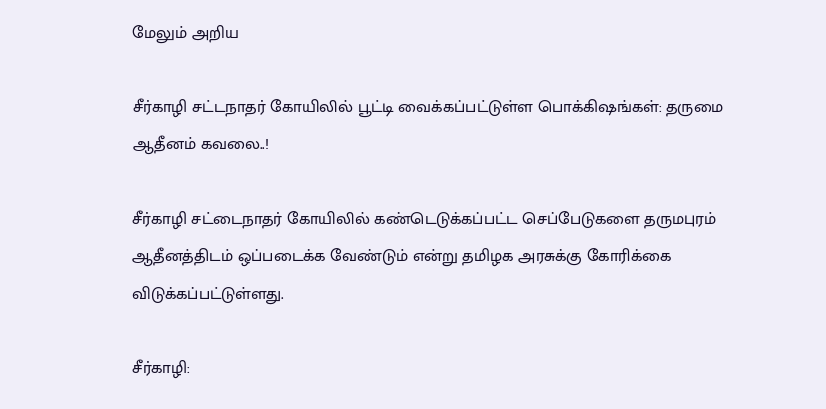மேலும் அறிய

சீர்காழி சட்டநாதர் கோயிலில் பூட்டி வைக்கப்பட்டுள்ள பொக்கிஷங்கள்: தருமை ஆதீனம் கவலை..!

சீர்காழி சட்டைநாதர் கோயிலில் கண்டெடுக்கப்பட்ட செப்பேடுகளை தருமபுரம் ஆதீனத்திடம் ஒப்படைக்க வேண்டும் என்று தமிழக அரசுக்கு கோரிக்கை விடுக்கப்பட்டுள்ளது.

சீர்காழி: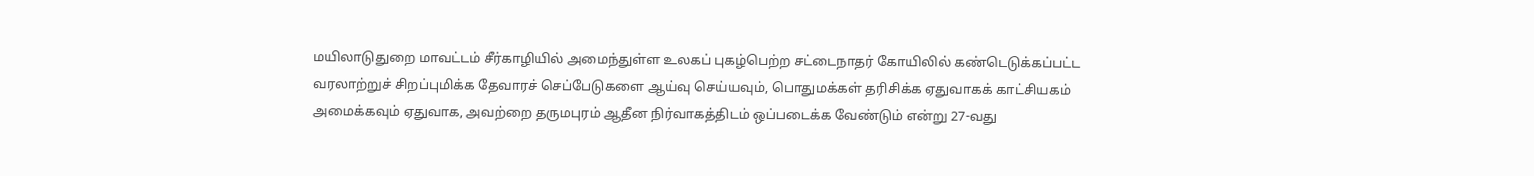மயிலாடுதுறை மாவட்டம் சீர்காழியில் அமைந்துள்ள உலகப் புகழ்பெற்ற சட்டைநாதர் கோயிலில் கண்டெடுக்கப்பட்ட வரலாற்றுச் சிறப்புமிக்க தேவாரச் செப்பேடுகளை ஆய்வு செய்யவும், பொதுமக்கள் தரிசிக்க ஏதுவாகக் காட்சியகம் அமைக்கவும் ஏதுவாக, அவற்றை தருமபுரம் ஆதீன நிர்வாகத்திடம் ஒப்படைக்க வேண்டும் என்று 27-வது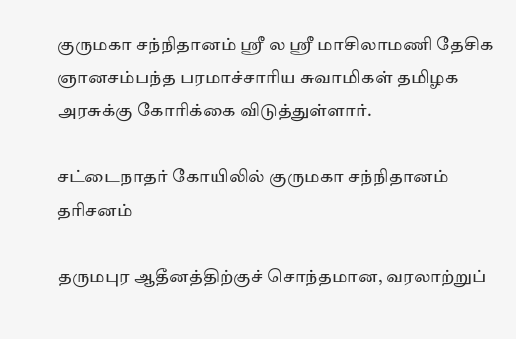குருமகா சந்நிதானம் ஸ்ரீ ல ஸ்ரீ மாசிலாமணி தேசிக ஞானசம்பந்த பரமாச்சாரிய சுவாமிகள் தமிழக அரசுக்கு கோரிக்கை விடுத்துள்ளார்.

சட்டைநாதர் கோயிலில் குருமகா சந்நிதானம் தரிசனம்

தருமபுர ஆதீனத்திற்குச் சொந்தமான, வரலாற்றுப்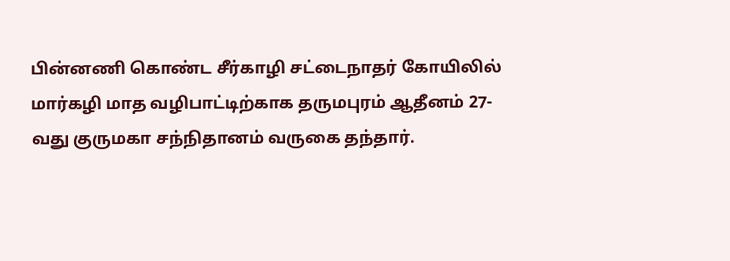பின்னணி கொண்ட சீர்காழி சட்டைநாதர் கோயிலில் மார்கழி மாத வழிபாட்டிற்காக தருமபுரம் ஆதீனம் 27-வது குருமகா சந்நிதானம் வருகை தந்தார்.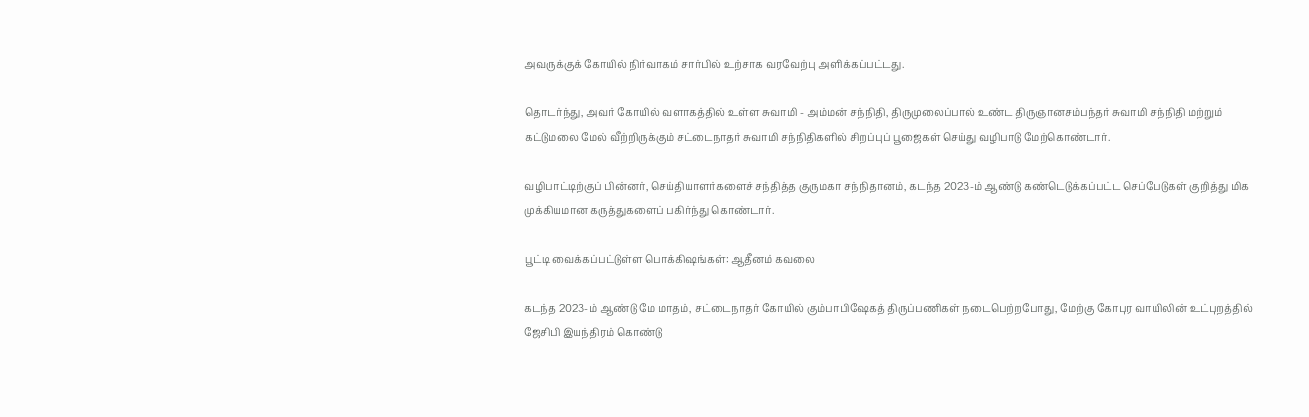அவருக்குக் கோயில் நிர்வாகம் சார்பில் உற்சாக வரவேற்பு அளிக்கப்பட்டது.

தொடர்ந்து, அவர் கோயில் வளாகத்தில் உள்ள சுவாமி - அம்மன் சந்நிதி, திருமுலைப்பால் உண்ட திருஞானசம்பந்தர் சுவாமி சந்நிதி மற்றும் கட்டுமலை மேல் வீற்றிருக்கும் சட்டைநாதர் சுவாமி சந்நிதிகளில் சிறப்புப் பூஜைகள் செய்து வழிபாடு மேற்கொண்டார்.

வழிபாட்டிற்குப் பின்னர், செய்தியாளர்களைச் சந்தித்த குருமகா சந்நிதானம், கடந்த 2023-ம் ஆண்டு கண்டெடுக்கப்பட்ட செப்பேடுகள் குறித்து மிக முக்கியமான கருத்துகளைப் பகிர்ந்து கொண்டார்.

பூட்டி வைக்கப்பட்டுள்ள பொக்கிஷங்கள்: ஆதீனம் கவலை

கடந்த 2023-ம் ஆண்டு மே மாதம், சட்டைநாதர் கோயில் கும்பாபிஷேகத் திருப்பணிகள் நடைபெற்றபோது, மேற்கு கோபுர வாயிலின் உட்புறத்தில் ஜேசிபி இயந்திரம் கொண்டு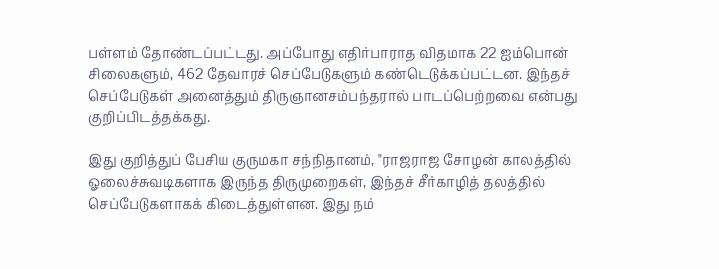பள்ளம் தோண்டப்பட்டது. அப்போது எதிர்பாராத விதமாக 22 ஐம்பொன் சிலைகளும், 462 தேவாரச் செப்பேடுகளும் கண்டெடுக்கப்பட்டன. இந்தச் செப்பேடுகள் அனைத்தும் திருஞானசம்பந்தரால் பாடப்பெற்றவை என்பது குறிப்பிடத்தக்கது.

இது குறித்துப் பேசிய குருமகா சந்நிதானம், "ராஜராஜ சோழன் காலத்தில் ஓலைச்சுவடிகளாக இருந்த திருமுறைகள், இந்தச் சீர்காழித் தலத்தில் செப்பேடுகளாகக் கிடைத்துள்ளன. இது நம்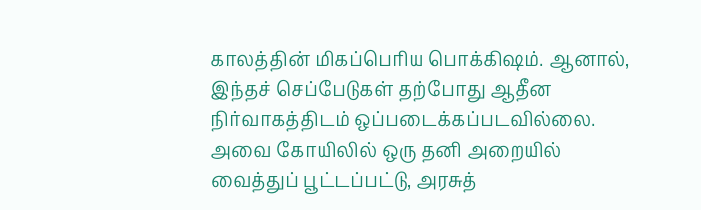காலத்தின் மிகப்பெரிய பொக்கிஷம். ஆனால், இந்தச் செப்பேடுகள் தற்போது ஆதீன நிர்வாகத்திடம் ஒப்படைக்கப்படவில்லை. அவை கோயிலில் ஒரு தனி அறையில் வைத்துப் பூட்டப்பட்டு, அரசுத்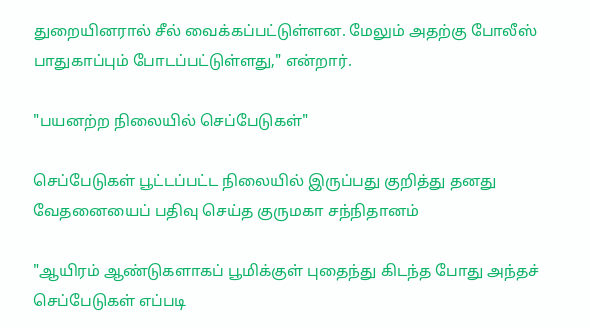துறையினரால் சீல் வைக்கப்பட்டுள்ளன. மேலும் அதற்கு போலீஸ் பாதுகாப்பும் போடப்பட்டுள்ளது," என்றார்.

"பயனற்ற நிலையில் செப்பேடுகள்"

செப்பேடுகள் பூட்டப்பட்ட நிலையில் இருப்பது குறித்து தனது வேதனையைப் பதிவு செய்த குருமகா சந்நிதானம்

"ஆயிரம் ஆண்டுகளாகப் பூமிக்குள் புதைந்து கிடந்த போது அந்தச் செப்பேடுகள் எப்படி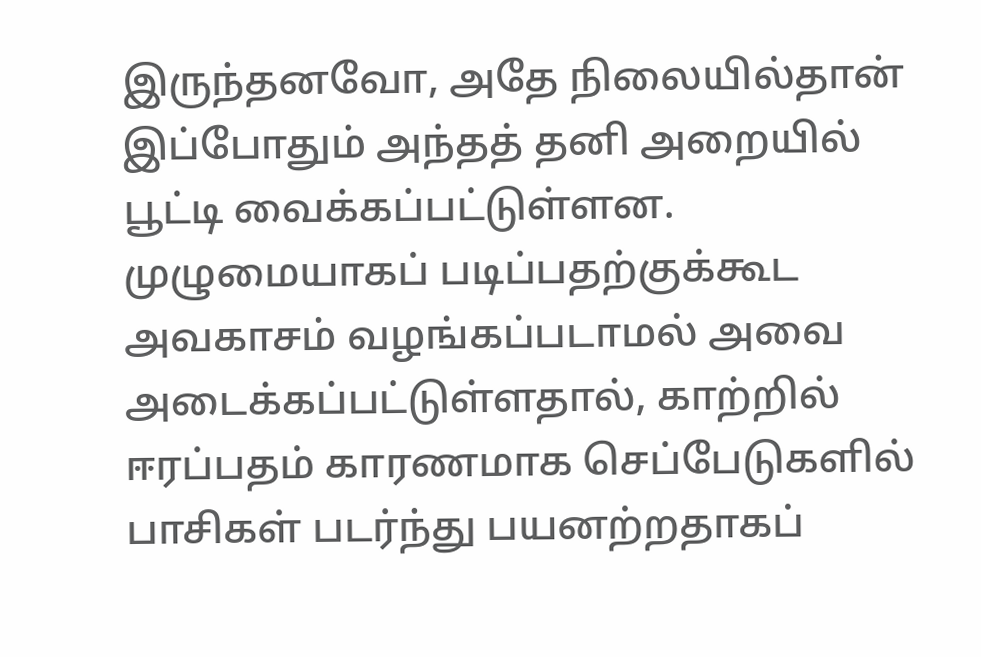இருந்தனவோ, அதே நிலையில்தான் இப்போதும் அந்தத் தனி அறையில் பூட்டி வைக்கப்பட்டுள்ளன. முழுமையாகப் படிப்பதற்குக்கூட அவகாசம் வழங்கப்படாமல் அவை அடைக்கப்பட்டுள்ளதால், காற்றில் ஈரப்பதம் காரணமாக செப்பேடுகளில் பாசிகள் படர்ந்து பயனற்றதாகப்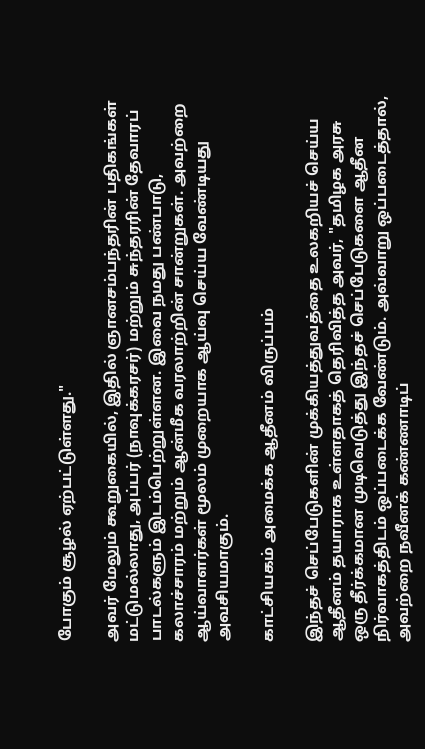போகும் சூழல் ஏற்பட்டுள்ளது."

அவர் மேலும் கூறுகையில், இதில் ஞானசம்பந்தரின் பதிகங்கள் மட்டுமல்லாது, அப்பர் (நாவுக்கரசர்) மற்றும் சுந்தரரின் தேவாரப் பாடல்களும் இடம்பெற்றுள்ளன. இவை நமது பண்பாடு, கலாச்சாரம் மற்றும் ஆன்மீக வரலாற்றின் சான்றுகள். அவற்றை ஆய்வாளர்கள் மூலம் முறையாக ஆய்வு செய்ய வேண்டியது அவசியமாகும்.

காட்சியகம் அமைக்க ஆதீனம் விருப்பம்

இந்தச் செப்பேடுகளின் முக்கியத்துவத்தை உலகறியச் செய்ய ஆதீனம் தயாராக உள்ளதாகத் தெரிவித்த அவர், "தமிழக அரசு ஒரு தீர்க்கமான முடிவெடுத்து இந்தச் செப்பேடுகளை ஆதீன நிர்வாகத்திடம் ஒப்படைக்க வேண்டும். அவ்வாறு ஒப்படைத்தால், அவற்றை நவீனக் கண்ணாடிப்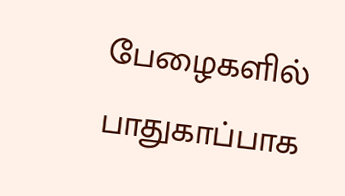பேழைகளில் பாதுகாப்பாக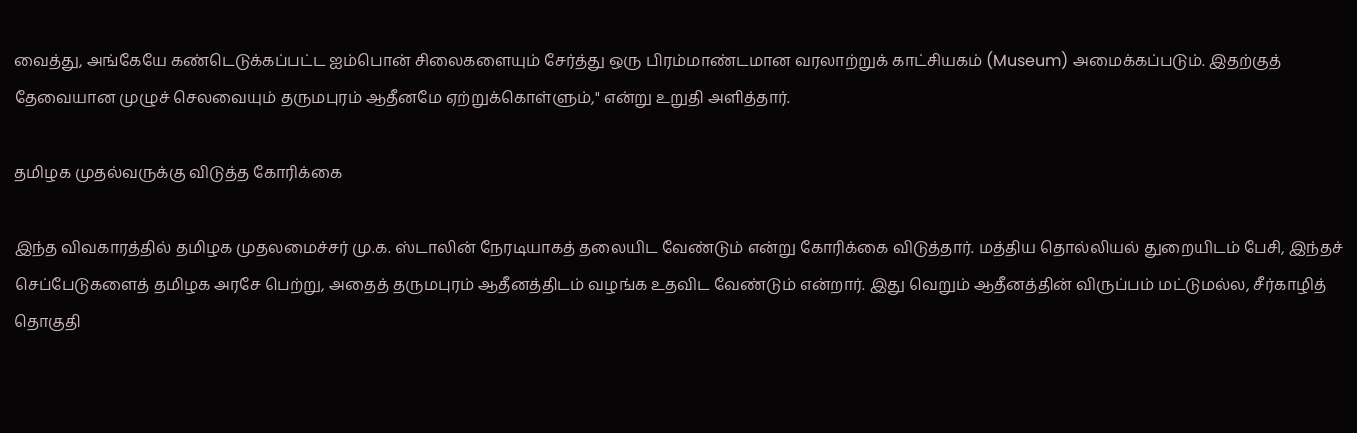வைத்து, அங்கேயே கண்டெடுக்கப்பட்ட ஐம்பொன் சிலைகளையும் சேர்த்து ஒரு பிரம்மாண்டமான வரலாற்றுக் காட்சியகம் (Museum) அமைக்கப்படும். இதற்குத் தேவையான முழுச் செலவையும் தருமபுரம் ஆதீனமே ஏற்றுக்கொள்ளும்," என்று உறுதி அளித்தார்.

தமிழக முதல்வருக்கு விடுத்த கோரிக்கை

இந்த விவகாரத்தில் தமிழக முதலமைச்சர் மு.க. ஸ்டாலின் நேரடியாகத் தலையிட வேண்டும் என்று கோரிக்கை விடுத்தார். மத்திய தொல்லியல் துறையிடம் பேசி, இந்தச் செப்பேடுகளைத் தமிழக அரசே பெற்று, அதைத் தருமபுரம் ஆதீனத்திடம் வழங்க உதவிட வேண்டும் என்றார். இது வெறும் ஆதீனத்தின் விருப்பம் மட்டுமல்ல, சீர்காழித் தொகுதி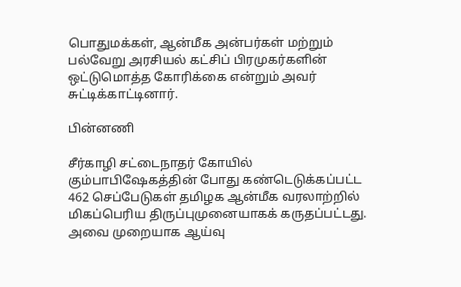பொதுமக்கள், ஆன்மீக அன்பர்கள் மற்றும் பல்வேறு அரசியல் கட்சிப் பிரமுகர்களின் ஒட்டுமொத்த கோரிக்கை என்றும் அவர் சுட்டிக்காட்டினார்.

பின்னணி

சீர்காழி சட்டைநாதர் கோயில் கும்பாபிஷேகத்தின் போது கண்டெடுக்கப்பட்ட 462 செப்பேடுகள் தமிழக ஆன்மீக வரலாற்றில் மிகப்பெரிய திருப்புமுனையாகக் கருதப்பட்டது. அவை முறையாக ஆய்வு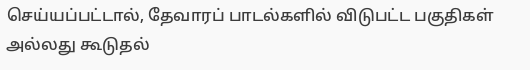செய்யப்பட்டால், தேவாரப் பாடல்களில் விடுபட்ட பகுதிகள் அல்லது கூடுதல்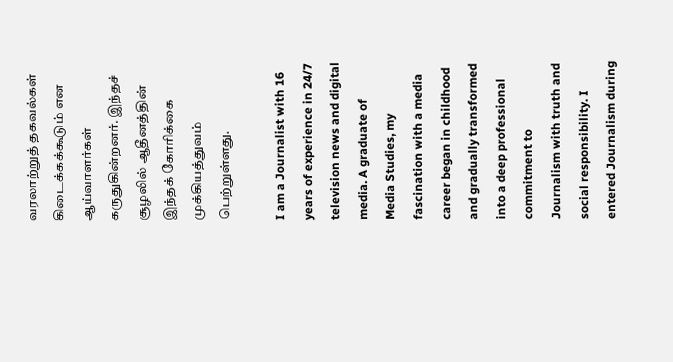வரலாற்றுத் தகவல்கள் கிடைக்கக்கூடும் என ஆய்வாளர்கள் கருதுகின்றனர். இந்தச் சூழலில் ஆதீனத்தின் இந்தக் கோரிக்கை முக்கியத்துவம் பெற்றுள்ளது.

I am a Journalist with 16 years of experience in 24/7 television news and digital media. A graduate of Media Studies, my fascination with a media career began in childhood and gradually transformed into a deep professional commitment to Journalism with truth and social responsibility. I entered Journalism during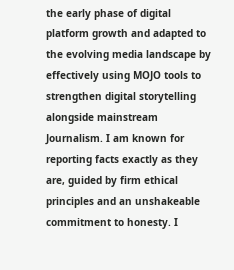the early phase of digital platform growth and adapted to the evolving media landscape by effectively using MOJO tools to strengthen digital storytelling alongside mainstream Journalism. I am known for reporting facts exactly as they are, guided by firm ethical principles and an unshakeable commitment to honesty. I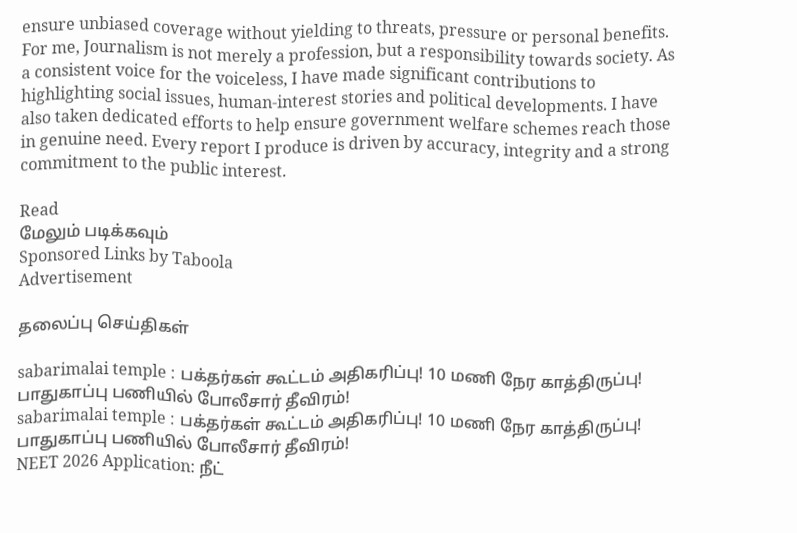ensure unbiased coverage without yielding to threats, pressure or personal benefits. For me, Journalism is not merely a profession, but a responsibility towards society. As a consistent voice for the voiceless, I have made significant contributions to highlighting social issues, human-interest stories and political developments. I have also taken dedicated efforts to help ensure government welfare schemes reach those in genuine need. Every report I produce is driven by accuracy, integrity and a strong commitment to the public interest.

Read
மேலும் படிக்கவும்
Sponsored Links by Taboola
Advertisement

தலைப்பு செய்திகள்

sabarimalai temple : பக்தர்கள் கூட்டம் அதிகரிப்பு! 10 மணி நேர காத்திருப்பு! பாதுகாப்பு பணியில் போலீசார் தீவிரம்!
sabarimalai temple : பக்தர்கள் கூட்டம் அதிகரிப்பு! 10 மணி நேர காத்திருப்பு! பாதுகாப்பு பணியில் போலீசார் தீவிரம்!
NEET 2026 Application: நீட்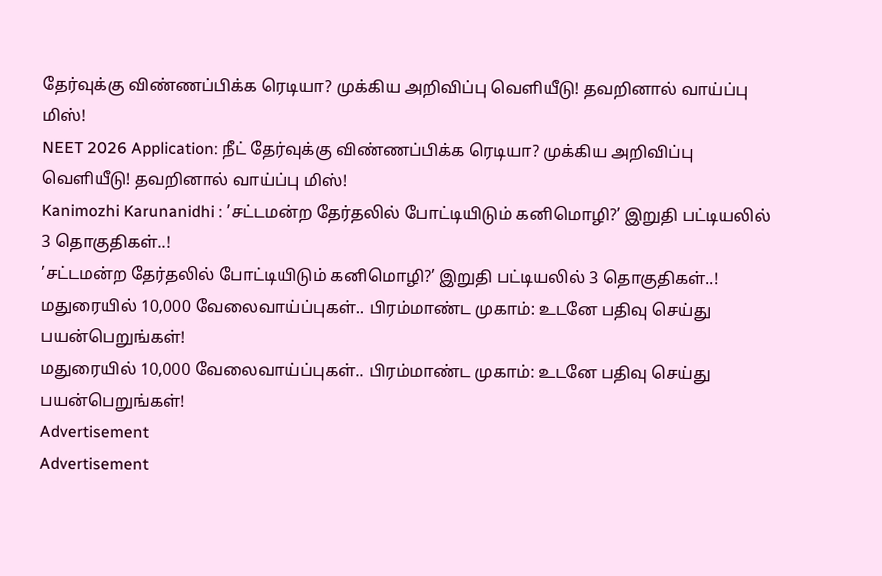தேர்வுக்கு விண்ணப்பிக்க ரெடியா? முக்கிய அறிவிப்பு வெளியீடு! தவறினால் வாய்ப்பு மிஸ்!
NEET 2026 Application: நீட் தேர்வுக்கு விண்ணப்பிக்க ரெடியா? முக்கிய அறிவிப்பு வெளியீடு! தவறினால் வாய்ப்பு மிஸ்!
Kanimozhi Karunanidhi : ’சட்டமன்ற தேர்தலில் போட்டியிடும் கனிமொழி?’ இறுதி பட்டியலில் 3 தொகுதிகள்..!
’சட்டமன்ற தேர்தலில் போட்டியிடும் கனிமொழி?’ இறுதி பட்டியலில் 3 தொகுதிகள்..!
மதுரையில் 10,000 வேலைவாய்ப்புகள்.. பிரம்மாண்ட முகாம்: உடனே பதிவு செய்து பயன்பெறுங்கள்!
மதுரையில் 10,000 வேலைவாய்ப்புகள்.. பிரம்மாண்ட முகாம்: உடனே பதிவு செய்து பயன்பெறுங்கள்!
Advertisement
Advertisement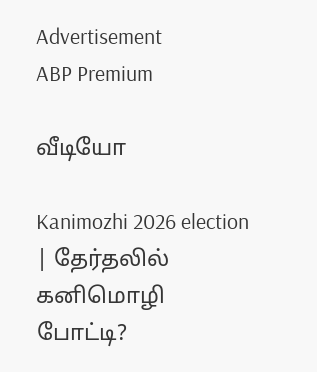Advertisement
ABP Premium

வீடியோ

Kanimozhi 2026 election | தேர்தலில் கனிமொழி போட்டி?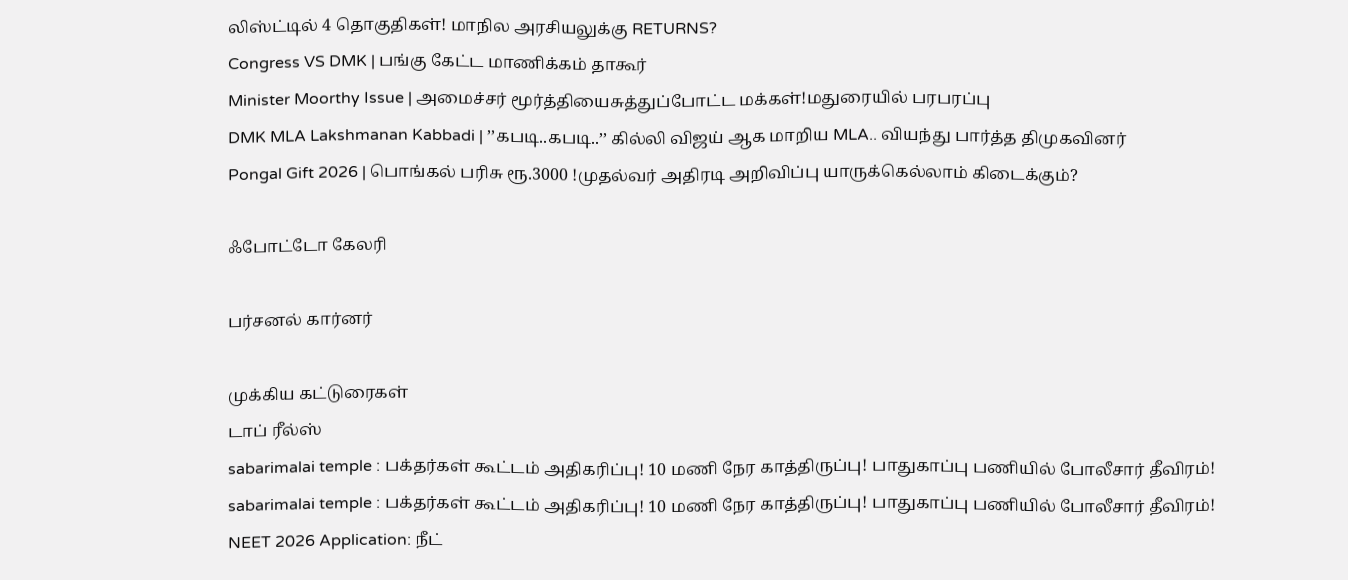லிஸ்ட்டில் 4 தொகுதிகள்! மாநில அரசியலுக்கு RETURNS?
Congress VS DMK | பங்கு கேட்ட மாணிக்கம் தாகூர்
Minister Moorthy Issue | அமைச்சர் மூர்த்தியைசுத்துப்போட்ட மக்கள்!மதுரையில் பரபரப்பு
DMK MLA Lakshmanan Kabbadi | ’’கபடி..கபடி..’’ கில்லி விஜய் ஆக மாறிய MLA.. வியந்து பார்த்த திமுகவினர்
Pongal Gift 2026 | பொங்கல் பரிசு ரூ.3000 !முதல்வர் அதிரடி அறிவிப்பு யாருக்கெல்லாம் கிடைக்கும்?

ஃபோட்டோ கேலரி

பர்சனல் கார்னர்

முக்கிய கட்டுரைகள்
டாப் ரீல்ஸ்
sabarimalai temple : பக்தர்கள் கூட்டம் அதிகரிப்பு! 10 மணி நேர காத்திருப்பு! பாதுகாப்பு பணியில் போலீசார் தீவிரம்!
sabarimalai temple : பக்தர்கள் கூட்டம் அதிகரிப்பு! 10 மணி நேர காத்திருப்பு! பாதுகாப்பு பணியில் போலீசார் தீவிரம்!
NEET 2026 Application: நீட்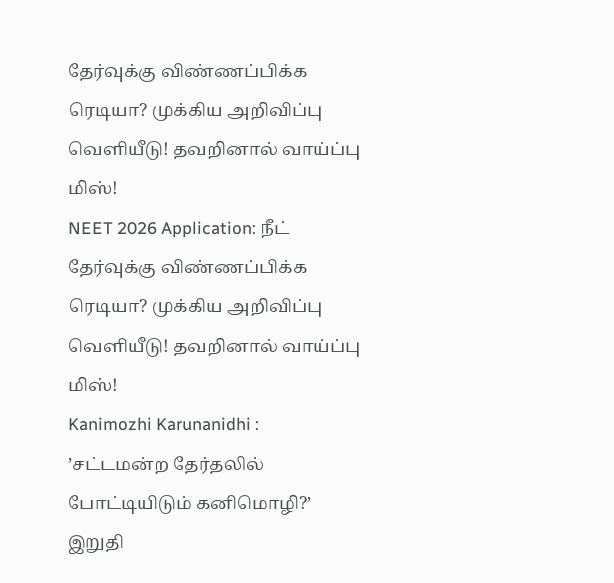தேர்வுக்கு விண்ணப்பிக்க ரெடியா? முக்கிய அறிவிப்பு வெளியீடு! தவறினால் வாய்ப்பு மிஸ்!
NEET 2026 Application: நீட் தேர்வுக்கு விண்ணப்பிக்க ரெடியா? முக்கிய அறிவிப்பு வெளியீடு! தவறினால் வாய்ப்பு மிஸ்!
Kanimozhi Karunanidhi : ’சட்டமன்ற தேர்தலில் போட்டியிடும் கனிமொழி?’ இறுதி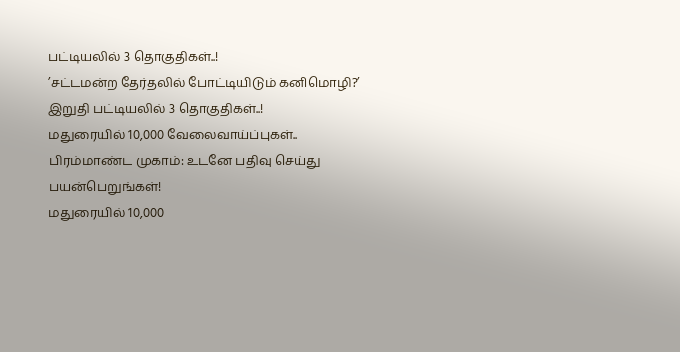பட்டியலில் 3 தொகுதிகள்..!
’சட்டமன்ற தேர்தலில் போட்டியிடும் கனிமொழி?’ இறுதி பட்டியலில் 3 தொகுதிகள்..!
மதுரையில் 10,000 வேலைவாய்ப்புகள்.. பிரம்மாண்ட முகாம்: உடனே பதிவு செய்து பயன்பெறுங்கள்!
மதுரையில் 10,000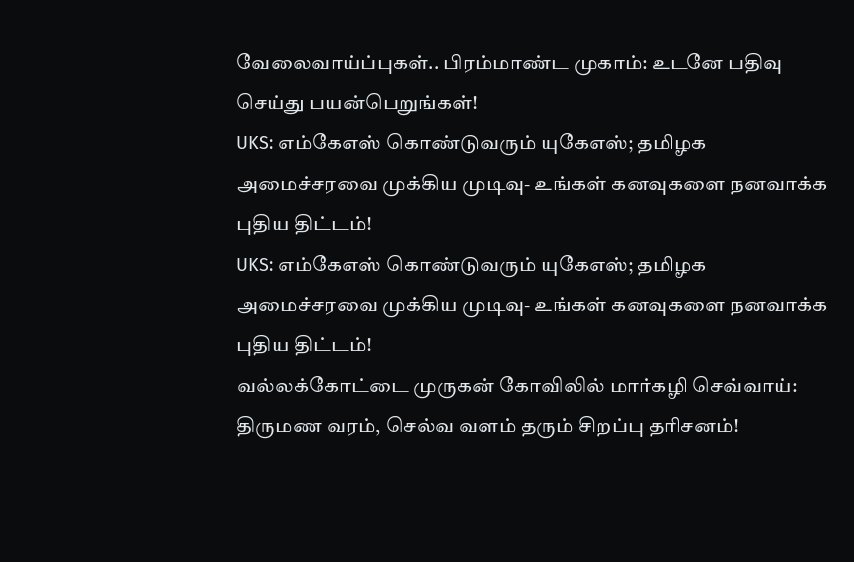வேலைவாய்ப்புகள்.. பிரம்மாண்ட முகாம்: உடனே பதிவு செய்து பயன்பெறுங்கள்!
UKS: எம்கேஎஸ் கொண்டுவரும் யுகேஎஸ்; தமிழக அமைச்சரவை முக்கிய முடிவு- உங்கள் கனவுகளை நனவாக்க புதிய திட்டம்!
UKS: எம்கேஎஸ் கொண்டுவரும் யுகேஎஸ்; தமிழக அமைச்சரவை முக்கிய முடிவு- உங்கள் கனவுகளை நனவாக்க புதிய திட்டம்!
வல்லக்கோட்டை முருகன் கோவிலில் மார்கழி செவ்வாய்: திருமண வரம், செல்வ வளம் தரும் சிறப்பு தரிசனம்!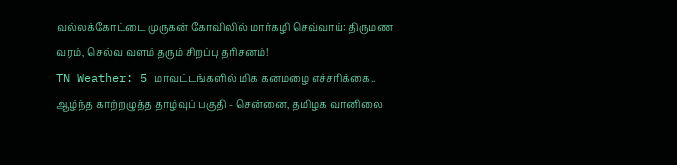வல்லக்கோட்டை முருகன் கோவிலில் மார்கழி செவ்வாய்: திருமண வரம், செல்வ வளம் தரும் சிறப்பு தரிசனம்!
TN Weather: 5 மாவட்டங்களில் மிக கனமழை எச்சரிக்கை.. ஆழ்ந்த காற்றழுத்த தாழ்வுப் பகுதி - சென்னை, தமிழக வானிலை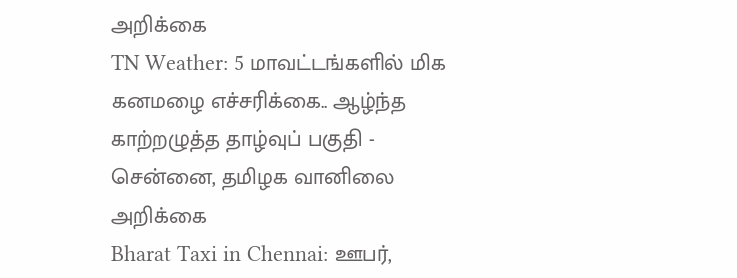அறிக்கை
TN Weather: 5 மாவட்டங்களில் மிக கனமழை எச்சரிக்கை.. ஆழ்ந்த காற்றழுத்த தாழ்வுப் பகுதி - சென்னை, தமிழக வானிலை அறிக்கை
Bharat Taxi in Chennai: ஊபர்,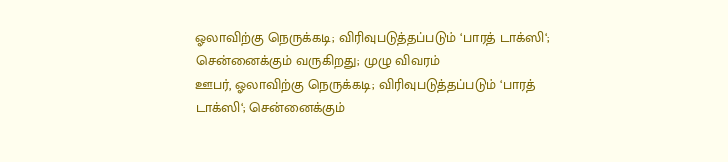ஓலாவிற்கு நெருக்கடி; விரிவுபடுத்தப்படும் ‘பாரத் டாக்ஸி‘; சென்னைக்கும் வருகிறது; முழு விவரம்
ஊபர், ஓலாவிற்கு நெருக்கடி; விரிவுபடுத்தப்படும் ‘பாரத் டாக்ஸி‘; சென்னைக்கும்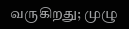வருகிறது; முழு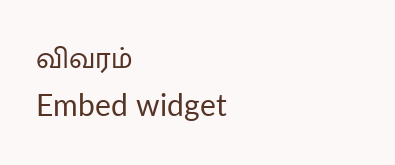விவரம்
Embed widget